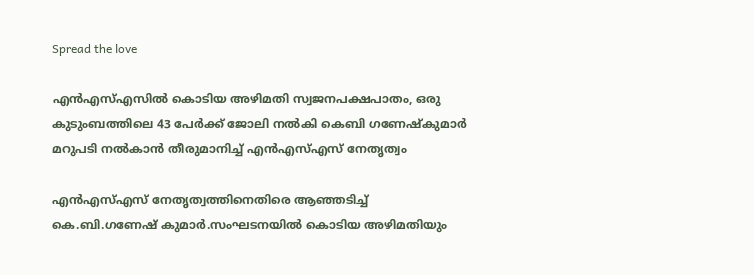Spread the love

എന്‍എസ്എസില്‍ കൊടിയ അഴിമതി സ്വജനപക്ഷപാതം, ഒരു കുടുംബത്തിലെ 43 പേര്‍ക്ക് ജോലി നല്‍കി കെബി ഗണേഷ്‌കുമാര്‍ മറുപടി നൽകാൻ തീരുമാനിച്ച് എൻഎസ്എസ് നേതൃത്വം

എന്‍എസ്എസ് നേതൃത്വത്തിനെതിരെ ആഞ്ഞടിച്ച് കെ.ബി.ഗണേഷ് കുമാര്‍.സംഘടനയില്‍ കൊടിയ അഴിമതിയും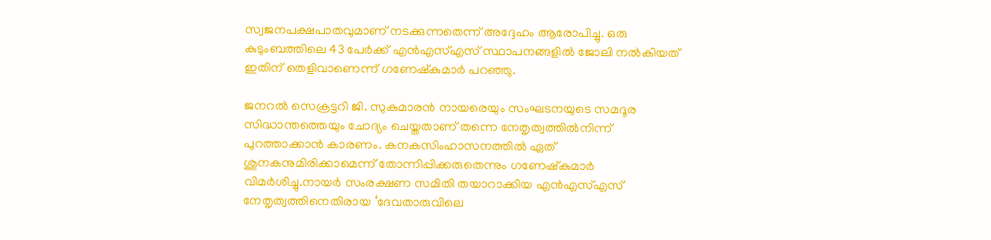സ്വജനപക്ഷപാതവുമാണ് നടക്കുന്നതെന്ന് അദ്ദേഹം ആരോപിച്ചു. ഒരു കുടുംബത്തിലെ 43 പേര്‍ക്ക് എന്‍എസ്എസ് സ്ഥാപനങ്ങളില്‍ ജോലി നല്‍കിയത് ഇതിന് തെളിവാണെന്ന് ഗണേഷ്‌കുമാര്‍ പറഞ്ഞു.

ജനറല്‍ സെക്രട്ടറി ജി. സുകുമാരന്‍ നായരെയും സംഘടനയുടെ സമദൂര സിദ്ധാന്തത്തെയും ചോദ്യം ചെയ്തതാണ് തന്നെ നേതൃത്വത്തില്‍നിന്ന് പുറത്താക്കാന്‍ കാരണം. കനകസിംഹാസനത്തില്‍ ഏത് ശുനകനുമിരിക്കാമെന്ന് തോന്നിപ്പിക്കരുതെന്നും ഗണേഷ്‌കുമാര്‍ വിമര്‍ശിച്ചു.നായര്‍ സംരക്ഷണ സമിതി തയാറാക്കിയ എന്‍എസ്എസ് നേതൃത്വത്തിനെതിരായ ‘ദേവതാരുവിലെ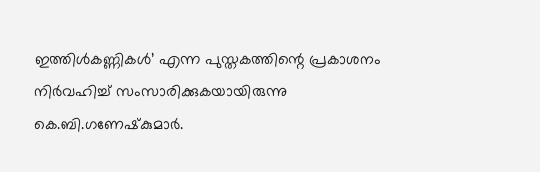ഇത്തിള്‍കണ്ണികള്‍’ എന്ന പുസ്തകത്തിന്റെ പ്രകാശനം നിര്‍വഹിച്ച് സംസാരിക്കുകയായിരുന്നു കെ.ബി.ഗണേഷ്‌കുമാര്‍.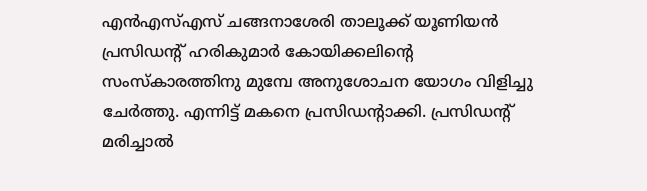എന്‍എസ്എസ് ചങ്ങനാശേരി താലൂക്ക് യൂണിയന്‍ പ്രസിഡന്റ് ഹരികുമാര്‍ കോയിക്കലിന്റെ സംസ്‌കാരത്തിനു മുമ്പേ അനുശോചന യോഗം വിളിച്ചു ചേര്‍ത്തു. എന്നിട്ട് മകനെ പ്രസിഡന്റാക്കി. പ്രസിഡന്റ് മരിച്ചാല്‍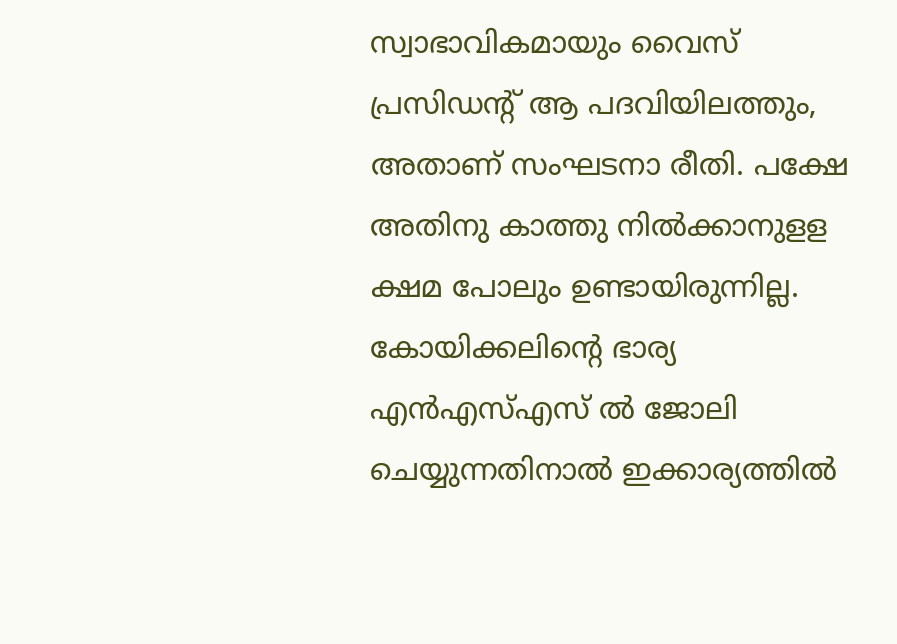സ്വാഭാവികമായും വൈസ് പ്രസിഡന്റ് ആ പദവിയിലത്തും, അതാണ് സംഘടനാ രീതി. പക്ഷേ അതിനു കാത്തു നില്‍ക്കാനുളള ക്ഷമ പോലും ഉണ്ടായിരുന്നില്ല. കോയിക്കലിന്റെ ഭാര്യ എന്‍എസ്എസ് ല്‍ ജോലി ചെയ്യുന്നതിനാല്‍ ഇക്കാര്യത്തില്‍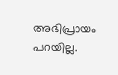അഭിപ്രായം പറയില്ല.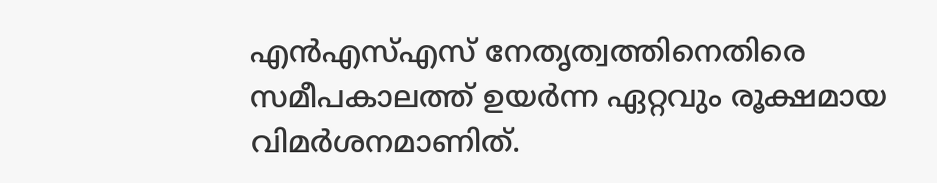എൻഎസ്എസ് നേതൃത്വത്തിനെതിരെ സമീപകാലത്ത് ഉയർന്ന ഏറ്റവും രൂക്ഷമായ വിമർശനമാണിത്.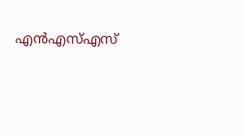എൻഎസ്എസ്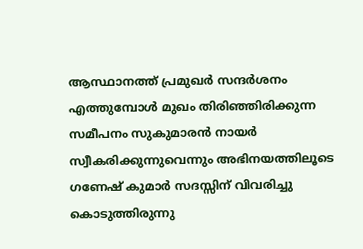ആസ്ഥാനത്ത് പ്രമുഖർ സന്ദർശനം എത്തുമ്പോൾ മുഖം തിരിഞ്ഞിരിക്കുന്ന സമീപനം സുകുമാരൻ നായർ സ്വീകരിക്കുന്നുവെന്നും അഭിനയത്തിലൂടെ ഗണേഷ് കുമാർ സദസ്സിന് വിവരിച്ചു കൊടുത്തിരുന്നു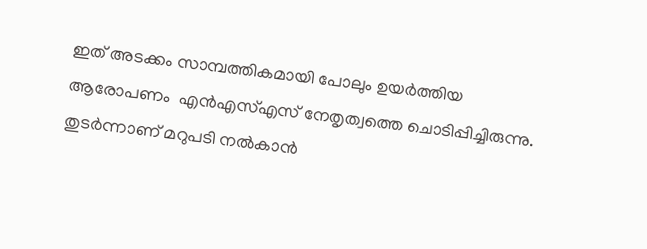ഇത് അടക്കം സാമ്പത്തികമായി പോലും ഉയർത്തിയ ആരോപണം  എൻഎസ്എസ് നേതൃത്വത്തെ ചൊടിപ്പിച്ചിരുന്നു. തുടർന്നാണ് മറുപടി നൽകാൻ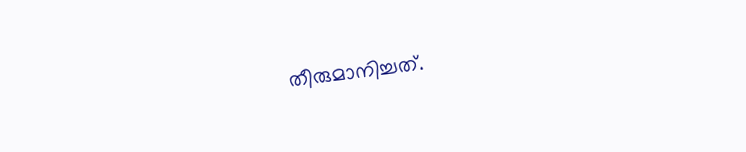തീരുമാനിച്ചത്.